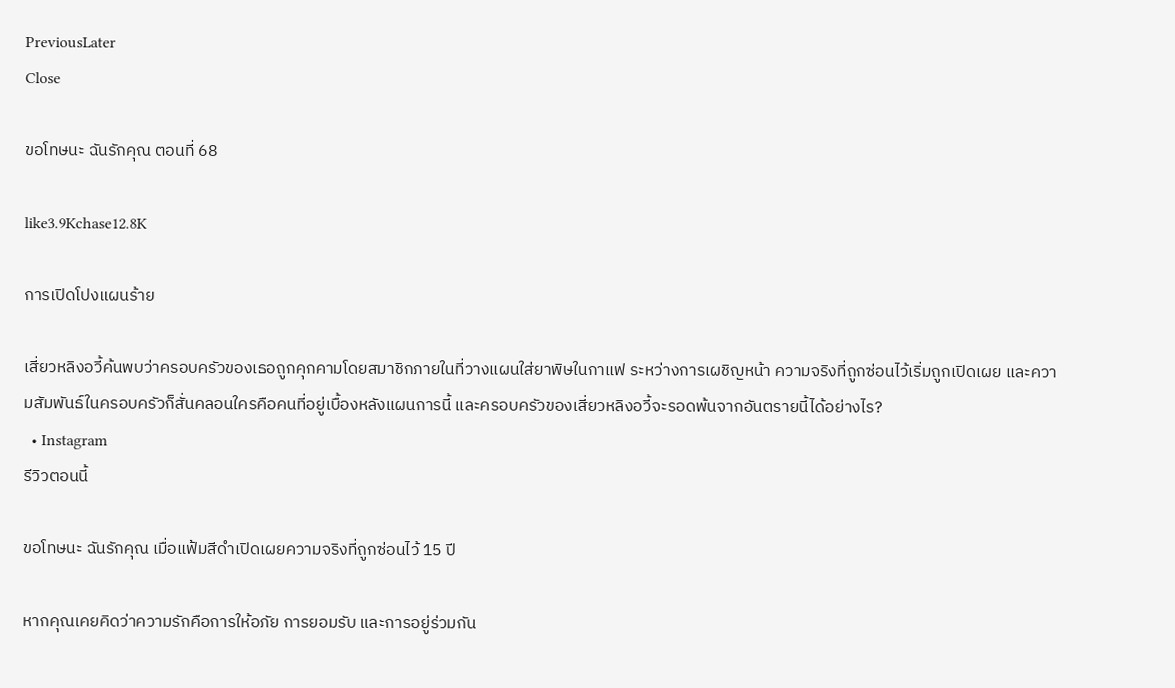PreviousLater
Close

ขอโทษนะ ฉันรักคุณ ตอนที่ 68

like3.9Kchase12.8K

การเปิดโปงแผนร้าย

เสี่ยวหลิงอวี้ค้นพบว่าครอบครัวของเธอถูกคุกคามโดยสมาชิกภายในที่วางแผนใส่ยาพิษในกาแฟ ระหว่างการเผชิญหน้า ความจริงที่ถูกซ่อนไว้เริ่มถูกเปิดเผย และความสัมพันธ์ในครอบครัวก็สั่นคลอนใครคือคนที่อยู่เบื้องหลังแผนการนี้ และครอบครัวของเสี่ยวหลิงอวี้จะรอดพ้นจากอันตรายนี้ได้อย่างไร?
  • Instagram
รีวิวตอนนี้

ขอโทษนะ ฉันรักคุณ เมื่อแฟ้มสีดำเปิดเผยความจริงที่ถูกซ่อนไว้ 15 ปี

หากคุณเคยคิดว่าความรักคือการให้อภัย การยอมรับ และการอยู่ร่วมกัน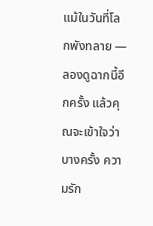แม้ในวันที่โลกพังทลาย — ลองดูฉากนี้อีกครั้ง แล้วคุณจะเข้าใจว่าบางครั้ง ความรัก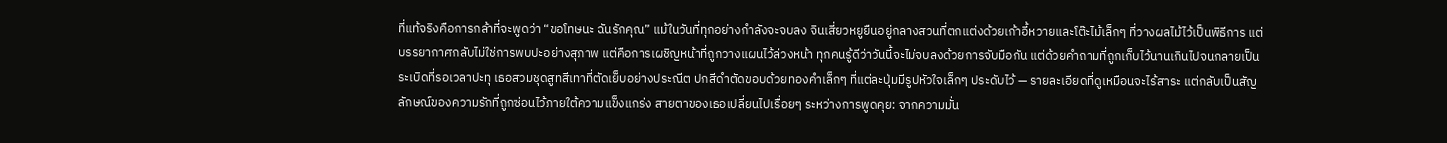ที่แท้จริงคือการกล้าที่จะพูดว่า “ขอโทษนะ ฉันรักคุณ” แม้ในวันที่ทุกอย่างกำลังจะจบลง จินเสี่ยวหยูยืนอยู่กลางสวนที่ตกแต่งด้วยเก้าอี้หวายและโต๊ะไม้เล็กๆ ที่วางผลไม้ไว้เป็นพิธีการ แต่บรรยากาศกลับไม่ใช่การพบปะอย่างสุภาพ แต่คือการเผชิญหน้าที่ถูกวางแผนไว้ล่วงหน้า ทุกคนรู้ดีว่าวันนี้จะไม่จบลงด้วยการจับมือกัน แต่ด้วยคำถามที่ถูกเก็บไว้นานเกินไปจนกลายเป็นระเบิดที่รอเวลาปะทุ เธอสวมชุดสูทสีเทาที่ตัดเย็บอย่างประณีต ปกสีดำตัดขอบด้วยทองคำเล็กๆ ที่แต่ละปุ่มมีรูปหัวใจเล็กๆ ประดับไว้ — รายละเอียดที่ดูเหมือนจะไร้สาระ แต่กลับเป็นสัญลักษณ์ของความรักที่ถูกซ่อนไว้ภายใต้ความแข็งแกร่ง สายตาของเธอเปลี่ยนไปเรื่อยๆ ระหว่างการพูดคุย: จากความมั่น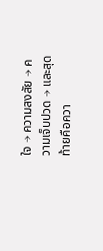ใจ → ความสงสัย → ความเจ็บปวด → และสุดท้ายคือควา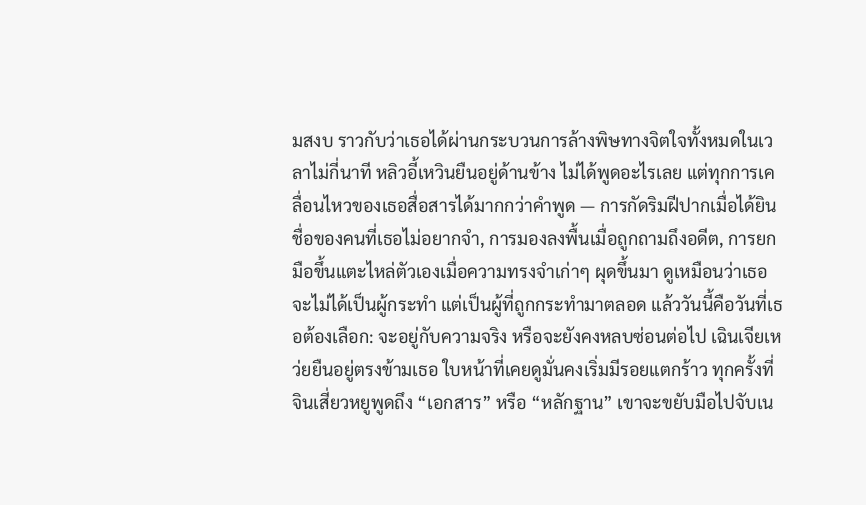มสงบ ราวกับว่าเธอได้ผ่านกระบวนการล้างพิษทางจิตใจทั้งหมดในเวลาไม่กี่นาที หลิวอี้เหวินยืนอยู่ด้านข้าง ไม่ได้พูดอะไรเลย แต่ทุกการเคลื่อนไหวของเธอสื่อสารได้มากกว่าคำพูด — การกัดริมฝีปากเมื่อได้ยินชื่อของคนที่เธอไม่อยากจำ, การมองลงพื้นเมื่อถูกถามถึงอดีต, การยกมือขึ้นแตะไหล่ตัวเองเมื่อความทรงจำเก่าๆ ผุดขึ้นมา ดูเหมือนว่าเธอจะไม่ได้เป็นผู้กระทำ แต่เป็นผู้ที่ถูกกระทำมาตลอด แล้ววันนี้คือวันที่เธอต้องเลือก: จะอยู่กับความจริง หรือจะยังคงหลบซ่อนต่อไป เฉินเจียเหว่ยยืนอยู่ตรงข้ามเธอ ใบหน้าที่เคยดูมั่นคงเริ่มมีรอยแตกร้าว ทุกครั้งที่จินเสี่ยวหยูพูดถึง “เอกสาร” หรือ “หลักฐาน” เขาจะขยับมือไปจับเน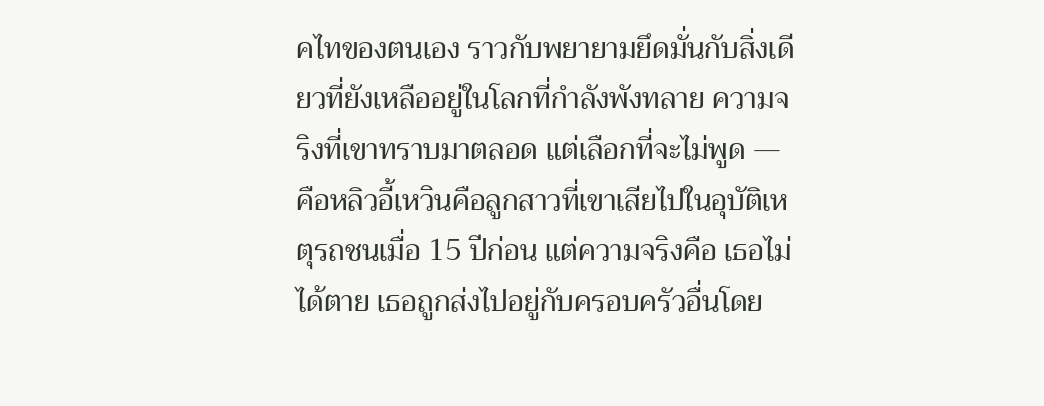คไทของตนเอง ราวกับพยายามยึดมั่นกับสิ่งเดียวที่ยังเหลืออยู่ในโลกที่กำลังพังทลาย ความจริงที่เขาทราบมาตลอด แต่เลือกที่จะไม่พูด — คือหลิวอี้เหวินคือลูกสาวที่เขาเสียไปในอุบัติเหตุรถชนเมื่อ 15 ปีก่อน แต่ความจริงคือ เธอไม่ได้ตาย เธอถูกส่งไปอยู่กับครอบครัวอื่นโดย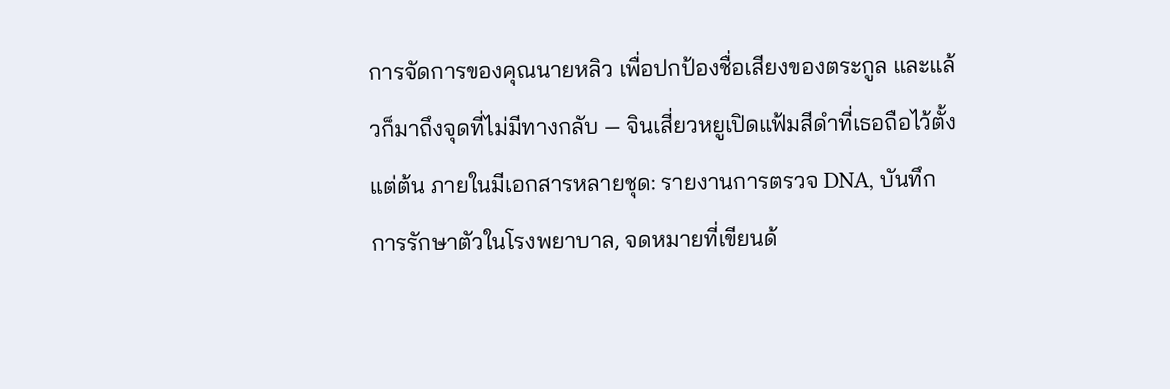การจัดการของคุณนายหลิว เพื่อปกป้องชื่อเสียงของตระกูล และแล้วก็มาถึงจุดที่ไม่มีทางกลับ — จินเสี่ยวหยูเปิดแฟ้มสีดำที่เธอถือไว้ตั้งแต่ต้น ภายในมีเอกสารหลายชุด: รายงานการตรวจ DNA, บันทึกการรักษาตัวในโรงพยาบาล, จดหมายที่เขียนด้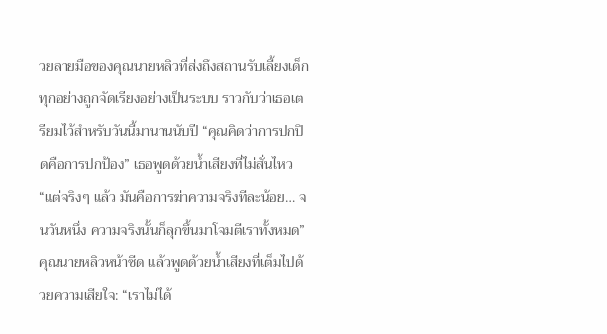วยลายมือของคุณนายหลิวที่ส่งถึงสถานรับเลี้ยงเด็ก ทุกอย่างถูกจัดเรียงอย่างเป็นระบบ ราวกับว่าเธอเตรียมไว้สำหรับวันนี้มานานนับปี “คุณคิดว่าการปกปิดคือการปกป้อง” เธอพูดด้วยน้ำเสียงที่ไม่สั่นไหว “แต่จริงๆ แล้ว มันคือการฆ่าความจริงทีละน้อย… จนวันหนึ่ง ความจริงนั้นก็ลุกขึ้นมาโจมตีเราทั้งหมด” คุณนายหลิวหน้าซีด แล้วพูดด้วยน้ำเสียงที่เต็มไปด้วยความเสียใจ: “เราไม่ได้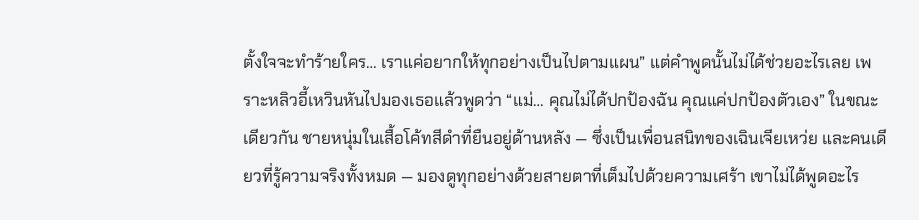ตั้งใจจะทำร้ายใคร… เราแค่อยากให้ทุกอย่างเป็นไปตามแผน” แต่คำพูดนั้นไม่ได้ช่วยอะไรเลย เพราะหลิวอี้เหวินหันไปมองเธอแล้วพูดว่า “แม่… คุณไม่ได้ปกป้องฉัน คุณแค่ปกป้องตัวเอง” ในขณะเดียวกัน ชายหนุ่มในเสื้อโค้ทสีดำที่ยืนอยู่ด้านหลัง — ซึ่งเป็นเพื่อนสนิทของเฉินเจียเหว่ย และคนเดียวที่รู้ความจริงทั้งหมด — มองดูทุกอย่างด้วยสายตาที่เต็มไปด้วยความเศร้า เขาไม่ได้พูดอะไร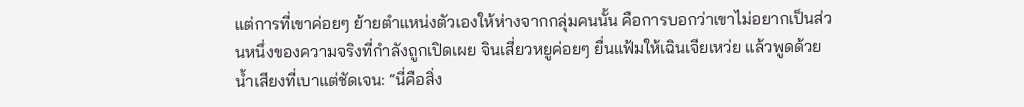แต่การที่เขาค่อยๆ ย้ายตำแหน่งตัวเองให้ห่างจากกลุ่มคนนั้น คือการบอกว่าเขาไม่อยากเป็นส่วนหนึ่งของความจริงที่กำลังถูกเปิดเผย จินเสี่ยวหยูค่อยๆ ยื่นแฟ้มให้เฉินเจียเหว่ย แล้วพูดด้วยน้ำเสียงที่เบาแต่ชัดเจน: “นี่คือสิ่ง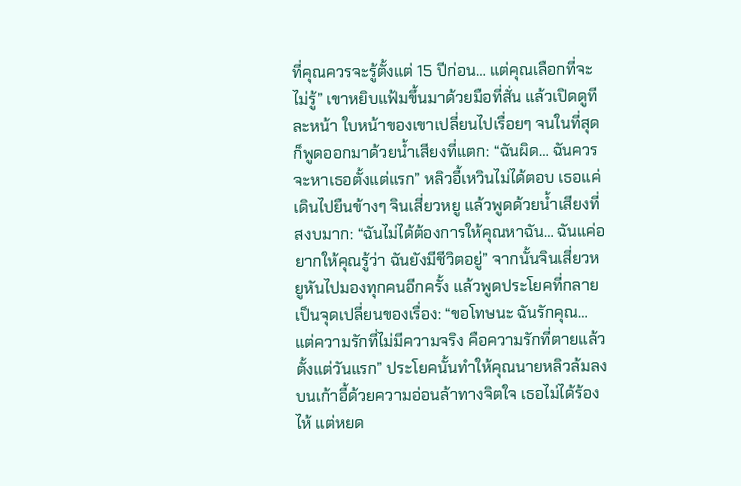ที่คุณควรจะรู้ตั้งแต่ 15 ปีก่อน… แต่คุณเลือกที่จะไม่รู้” เขาหยิบแฟ้มขึ้นมาด้วยมือที่สั่น แล้วเปิดดูทีละหน้า ใบหน้าของเขาเปลี่ยนไปเรื่อยๆ จนในที่สุดก็พูดออกมาด้วยน้ำเสียงที่แตก: “ฉันผิด… ฉันควรจะหาเธอตั้งแต่แรก” หลิวอี้เหวินไม่ได้ตอบ เธอแค่เดินไปยืนข้างๆ จินเสี่ยวหยู แล้วพูดด้วยน้ำเสียงที่สงบมาก: “ฉันไม่ได้ต้องการให้คุณหาฉัน… ฉันแค่อยากให้คุณรู้ว่า ฉันยังมีชีวิตอยู่” จากนั้นจินเสี่ยวหยูหันไปมองทุกคนอีกครั้ง แล้วพูดประโยคที่กลายเป็นจุดเปลี่ยนของเรื่อง: “ขอโทษนะ ฉันรักคุณ… แต่ความรักที่ไม่มีความจริง คือความรักที่ตายแล้วตั้งแต่วันแรก” ประโยคนั้นทำให้คุณนายหลิวล้มลงบนเก้าอี้ด้วยความอ่อนล้าทางจิตใจ เธอไม่ได้ร้องไห้ แต่หยด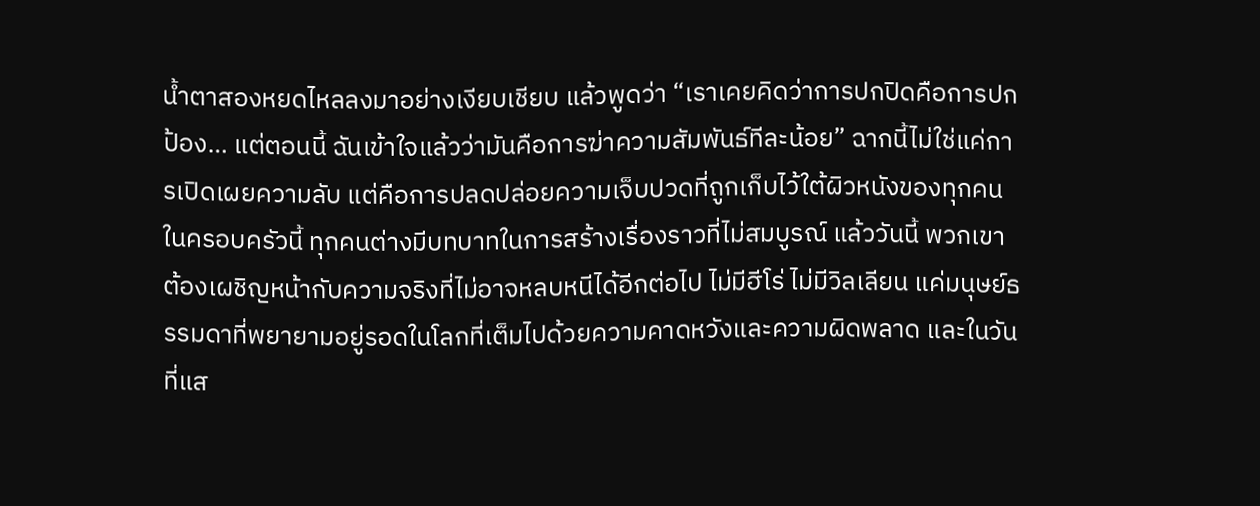น้ำตาสองหยดไหลลงมาอย่างเงียบเชียบ แล้วพูดว่า “เราเคยคิดว่าการปกปิดคือการปกป้อง… แต่ตอนนี้ ฉันเข้าใจแล้วว่ามันคือการฆ่าความสัมพันธ์ทีละน้อย” ฉากนี้ไม่ใช่แค่การเปิดเผยความลับ แต่คือการปลดปล่อยความเจ็บปวดที่ถูกเก็บไว้ใต้ผิวหนังของทุกคนในครอบครัวนี้ ทุกคนต่างมีบทบาทในการสร้างเรื่องราวที่ไม่สมบูรณ์ แล้ววันนี้ พวกเขาต้องเผชิญหน้ากับความจริงที่ไม่อาจหลบหนีได้อีกต่อไป ไม่มีฮีโร่ ไม่มีวิลเลียน แค่มนุษย์ธรรมดาที่พยายามอยู่รอดในโลกที่เต็มไปด้วยความคาดหวังและความผิดพลาด และในวันที่แส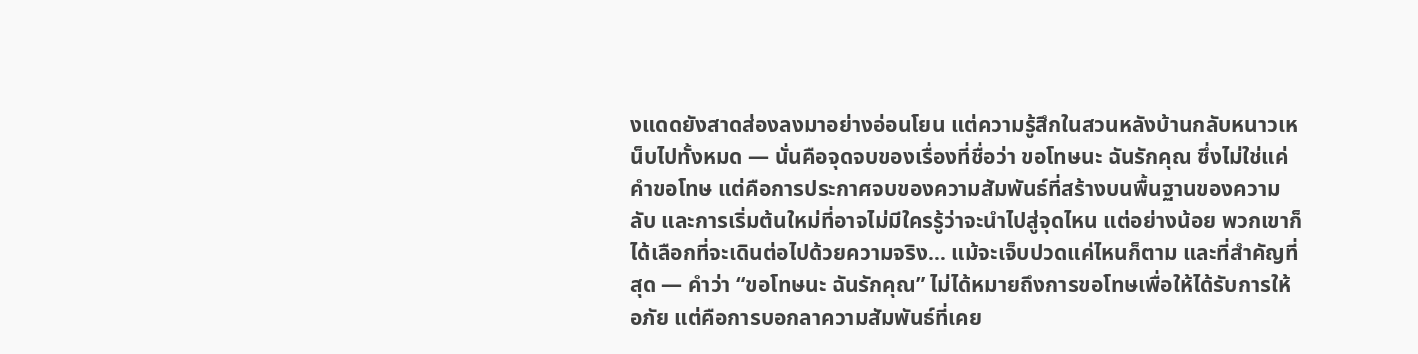งแดดยังสาดส่องลงมาอย่างอ่อนโยน แต่ความรู้สึกในสวนหลังบ้านกลับหนาวเหน็บไปทั้งหมด — นั่นคือจุดจบของเรื่องที่ชื่อว่า ขอโทษนะ ฉันรักคุณ ซึ่งไม่ใช่แค่คำขอโทษ แต่คือการประกาศจบของความสัมพันธ์ที่สร้างบนพื้นฐานของความลับ และการเริ่มต้นใหม่ที่อาจไม่มีใครรู้ว่าจะนำไปสู่จุดไหน แต่อย่างน้อย พวกเขาก็ได้เลือกที่จะเดินต่อไปด้วยความจริง… แม้จะเจ็บปวดแค่ไหนก็ตาม และที่สำคัญที่สุด — คำว่า “ขอโทษนะ ฉันรักคุณ” ไม่ได้หมายถึงการขอโทษเพื่อให้ได้รับการให้อภัย แต่คือการบอกลาความสัมพันธ์ที่เคย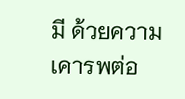มี ด้วยความเคารพต่อ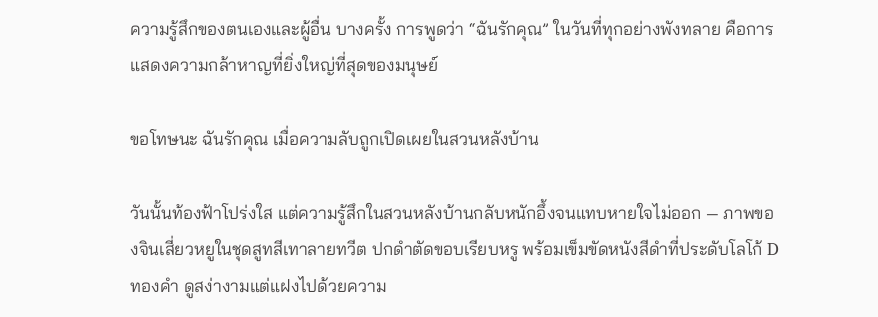ความรู้สึกของตนเองและผู้อื่น บางครั้ง การพูดว่า “ฉันรักคุณ” ในวันที่ทุกอย่างพังทลาย คือการแสดงความกล้าหาญที่ยิ่งใหญ่ที่สุดของมนุษย์

ขอโทษนะ ฉันรักคุณ เมื่อความลับถูกเปิดเผยในสวนหลังบ้าน

วันนั้นท้องฟ้าโปร่งใส แต่ความรู้สึกในสวนหลังบ้านกลับหนักอึ้งจนแทบหายใจไม่ออก — ภาพของจินเสี่ยวหยูในชุดสูทสีเทาลายทวีต ปกดำตัดขอบเรียบหรู พร้อมเข็มขัดหนังสีดำที่ประดับโลโก้ D ทองคำ ดูสง่างามแต่แฝงไปด้วยความ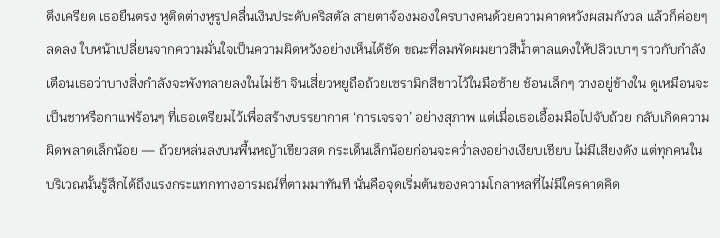ตึงเครียด เธอยืนตรง หูติดต่างหูรูปคลื่นเงินประดับคริสตัล สายตาจ้องมองใครบางคนด้วยความคาดหวังผสมกังวล แล้วก็ค่อยๆ ลดลง ใบหน้าเปลี่ยนจากความมั่นใจเป็นความผิดหวังอย่างเห็นได้ชัด ขณะที่ลมพัดผมยาวสีน้ำตาลแดงให้ปลิวเบาๆ ราวกับกำลังเตือนเธอว่าบางสิ่งกำลังจะพังทลายลงในไม่ช้า จินเสี่ยวหยูถือถ้วยเซรามิกสีขาวไว้ในมือซ้าย ช้อนเล็กๆ วางอยู่ข้างใน ดูเหมือนจะเป็นชาหรือกาแฟร้อนๆ ที่เธอเตรียมไว้เพื่อสร้างบรรยากาศ ‘การเจรจา’ อย่างสุภาพ แต่เมื่อเธอเอื้อมมือไปจับถ้วย กลับเกิดความผิดพลาดเล็กน้อย — ถ้วยหล่นลงบนพื้นหญ้าเขียวสด กระเด็นเล็กน้อยก่อนจะคว่ำลงอย่างเงียบเชียบ ไม่มีเสียงดัง แต่ทุกคนในบริเวณนั้นรู้สึกได้ถึงแรงกระแทกทางอารมณ์ที่ตามมาทันที นั่นคือจุดเริ่มต้นของความโกลาหลที่ไม่มีใครคาดคิด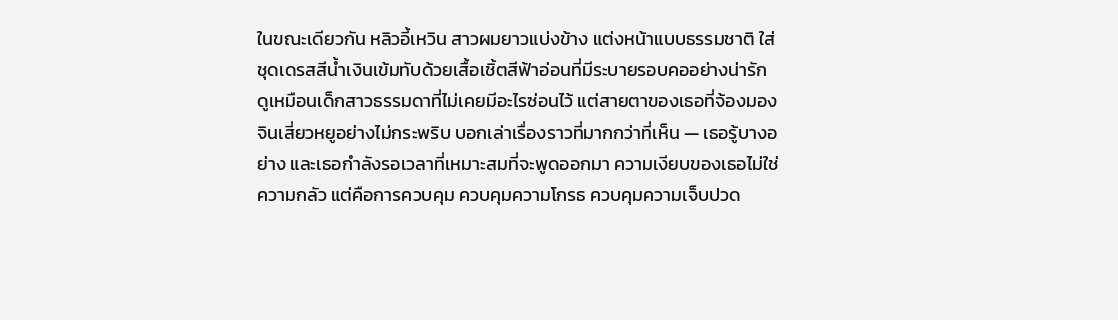ในขณะเดียวกัน หลิวอี้เหวิน สาวผมยาวแบ่งข้าง แต่งหน้าแบบธรรมชาติ ใส่ชุดเดรสสีน้ำเงินเข้มทับด้วยเสื้อเชิ้ตสีฟ้าอ่อนที่มีระบายรอบคออย่างน่ารัก ดูเหมือนเด็กสาวธรรมดาที่ไม่เคยมีอะไรซ่อนไว้ แต่สายตาของเธอที่จ้องมองจินเสี่ยวหยูอย่างไม่กระพริบ บอกเล่าเรื่องราวที่มากกว่าที่เห็น — เธอรู้บางอย่าง และเธอกำลังรอเวลาที่เหมาะสมที่จะพูดออกมา ความเงียบของเธอไม่ใช่ความกลัว แต่คือการควบคุม ควบคุมความโกรธ ควบคุมความเจ็บปวด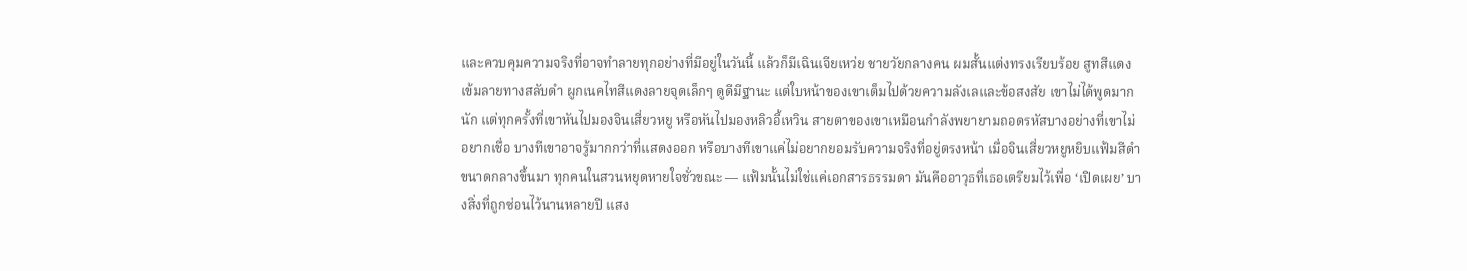และควบคุมความจริงที่อาจทำลายทุกอย่างที่มีอยู่ในวันนี้ แล้วก็มีเฉินเจียเหว่ย ชายวัยกลางคน ผมสั้นแต่งทรงเรียบร้อย สูทสีแดงเข้มลายทางสลับดำ ผูกเนคไทสีแดงลายจุดเล็กๆ ดูดีมีฐานะ แต่ใบหน้าของเขาเต็มไปด้วยความลังเลและข้อสงสัย เขาไม่ได้พูดมากนัก แต่ทุกครั้งที่เขาหันไปมองจินเสี่ยวหยู หรือหันไปมองหลิวอี้เหวิน สายตาของเขาเหมือนกำลังพยายามถอดรหัสบางอย่างที่เขาไม่อยากเชื่อ บางทีเขาอาจรู้มากกว่าที่แสดงออก หรือบางทีเขาแค่ไม่อยากยอมรับความจริงที่อยู่ตรงหน้า เมื่อจินเสี่ยวหยูหยิบแฟ้มสีดำขนาดกลางขึ้นมา ทุกคนในสวนหยุดหายใจชั่วขณะ — แฟ้มนั้นไม่ใช่แค่เอกสารธรรมดา มันคืออาวุธที่เธอเตรียมไว้เพื่อ ‘เปิดเผย’ บางสิ่งที่ถูกซ่อนไว้นานหลายปี แสง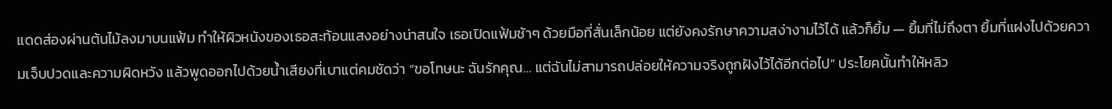แดดส่องผ่านต้นไม้ลงมาบนแฟ้ม ทำให้ผิวหนังของเธอสะท้อนแสงอย่างน่าสนใจ เธอเปิดแฟ้มช้าๆ ด้วยมือที่สั่นเล็กน้อย แต่ยังคงรักษาความสง่างามไว้ได้ แล้วก็ยิ้ม — ยิ้มที่ไม่ถึงตา ยิ้มที่แฝงไปด้วยความเจ็บปวดและความผิดหวัง แล้วพูดออกไปด้วยน้ำเสียงที่เบาแต่คมชัดว่า “ขอโทษนะ ฉันรักคุณ… แต่ฉันไม่สามารถปล่อยให้ความจริงถูกฝังไว้ได้อีกต่อไป” ประโยคนั้นทำให้หลิว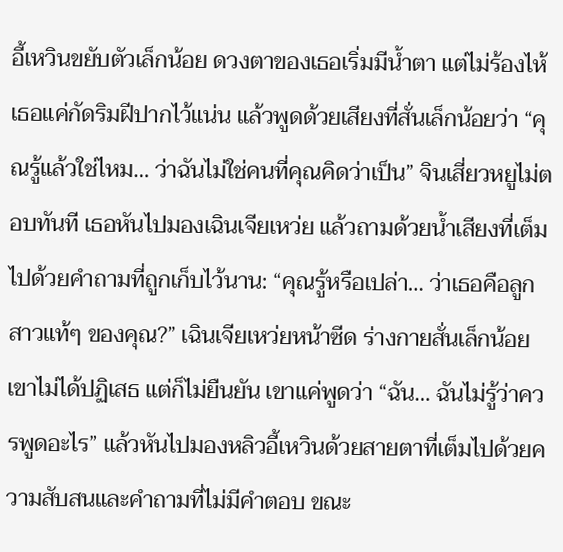อี้เหวินขยับตัวเล็กน้อย ดวงตาของเธอเริ่มมีน้ำตา แต่ไม่ร้องไห้ เธอแค่กัดริมฝีปากไว้แน่น แล้วพูดด้วยเสียงที่สั่นเล็กน้อยว่า “คุณรู้แล้วใช่ไหม… ว่าฉันไม่ใช่คนที่คุณคิดว่าเป็น” จินเสี่ยวหยูไม่ตอบทันที เธอหันไปมองเฉินเจียเหว่ย แล้วถามด้วยน้ำเสียงที่เต็มไปด้วยคำถามที่ถูกเก็บไว้นาน: “คุณรู้หรือเปล่า… ว่าเธอคือลูกสาวแท้ๆ ของคุณ?” เฉินเจียเหว่ยหน้าซีด ร่างกายสั่นเล็กน้อย เขาไม่ได้ปฏิเสธ แต่ก็ไม่ยืนยัน เขาแค่พูดว่า “ฉัน… ฉันไม่รู้ว่าควรพูดอะไร” แล้วหันไปมองหลิวอี้เหวินด้วยสายตาที่เต็มไปด้วยความสับสนและคำถามที่ไม่มีคำตอบ ขณะ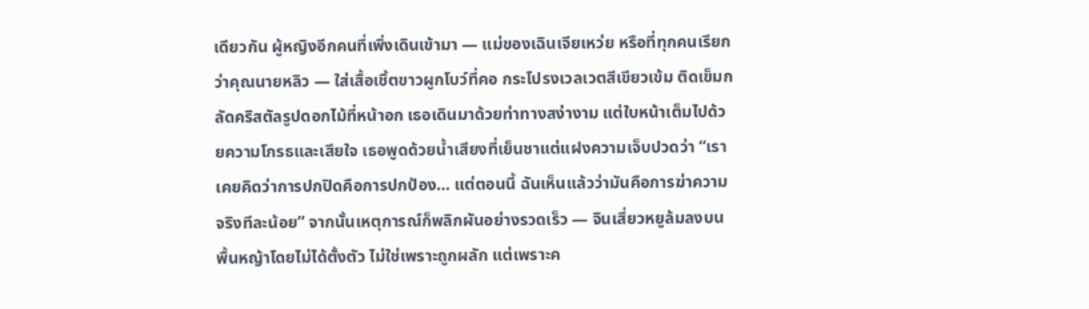เดียวกัน ผู้หญิงอีกคนที่เพิ่งเดินเข้ามา — แม่ของเฉินเจียเหว่ย หรือที่ทุกคนเรียกว่าคุณนายหลิว — ใส่เสื้อเชิ้ตขาวผูกโบว์ที่คอ กระโปรงเวลเวตสีเขียวเข้ม ติดเข็มกลัดคริสตัลรูปดอกไม้ที่หน้าอก เธอเดินมาด้วยท่าทางสง่างาม แต่ใบหน้าเต็มไปด้วยความโกรธและเสียใจ เธอพูดด้วยน้ำเสียงที่เย็นชาแต่แฝงความเจ็บปวดว่า “เราเคยคิดว่าการปกปิดคือการปกป้อง… แต่ตอนนี้ ฉันเห็นแล้วว่ามันคือการฆ่าความจริงทีละน้อย” จากนั้นเหตุการณ์ก็พลิกผันอย่างรวดเร็ว — จินเสี่ยวหยูล้มลงบนพื้นหญ้าโดยไม่ได้ตั้งตัว ไม่ใช่เพราะถูกผลัก แต่เพราะค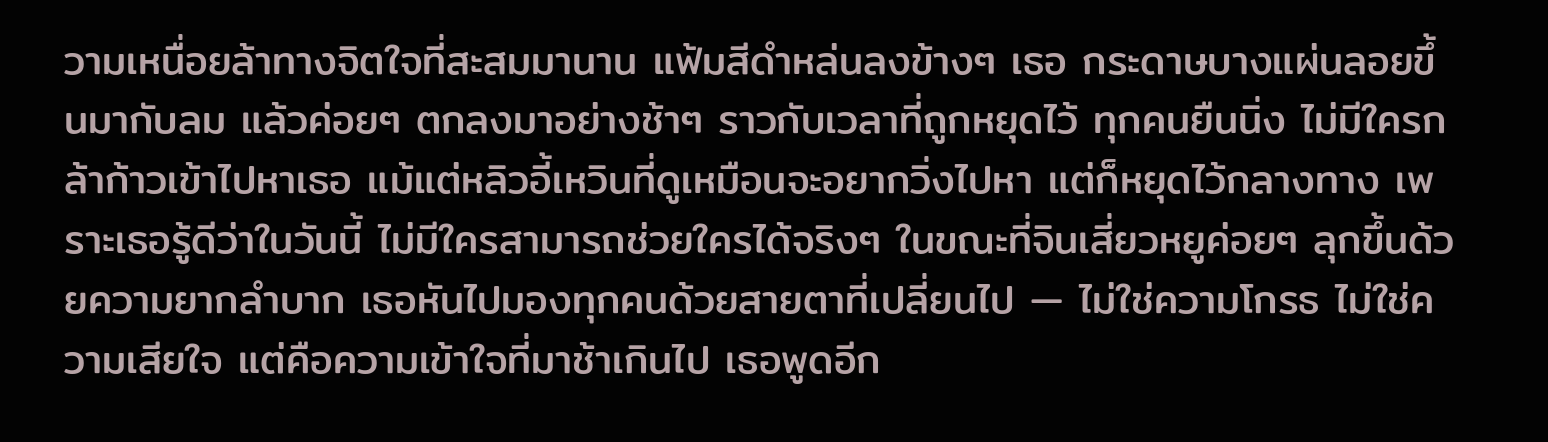วามเหนื่อยล้าทางจิตใจที่สะสมมานาน แฟ้มสีดำหล่นลงข้างๆ เธอ กระดาษบางแผ่นลอยขึ้นมากับลม แล้วค่อยๆ ตกลงมาอย่างช้าๆ ราวกับเวลาที่ถูกหยุดไว้ ทุกคนยืนนิ่ง ไม่มีใครกล้าก้าวเข้าไปหาเธอ แม้แต่หลิวอี้เหวินที่ดูเหมือนจะอยากวิ่งไปหา แต่ก็หยุดไว้กลางทาง เพราะเธอรู้ดีว่าในวันนี้ ไม่มีใครสามารถช่วยใครได้จริงๆ ในขณะที่จินเสี่ยวหยูค่อยๆ ลุกขึ้นด้วยความยากลำบาก เธอหันไปมองทุกคนด้วยสายตาที่เปลี่ยนไป — ไม่ใช่ความโกรธ ไม่ใช่ความเสียใจ แต่คือความเข้าใจที่มาช้าเกินไป เธอพูดอีก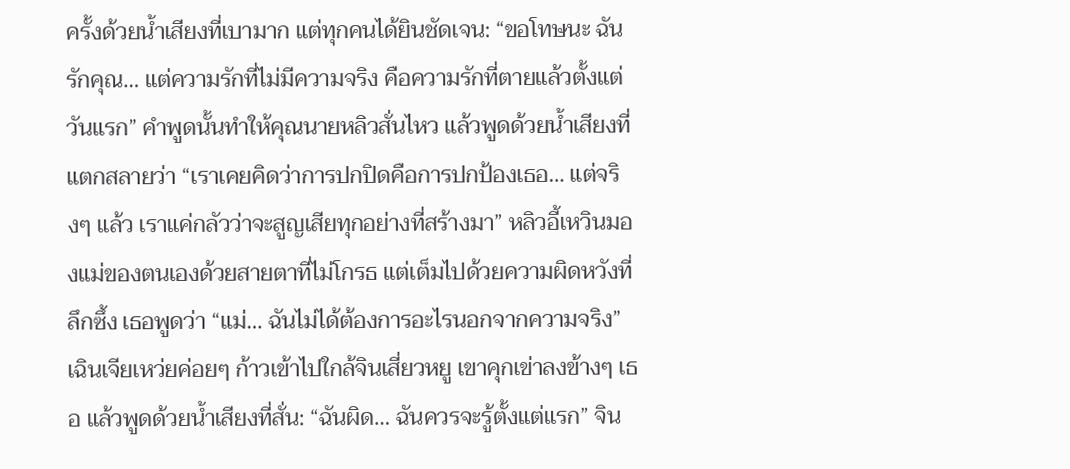ครั้งด้วยน้ำเสียงที่เบามาก แต่ทุกคนได้ยินชัดเจน: “ขอโทษนะ ฉันรักคุณ… แต่ความรักที่ไม่มีความจริง คือความรักที่ตายแล้วตั้งแต่วันแรก” คำพูดนั้นทำให้คุณนายหลิวสั่นไหว แล้วพูดด้วยน้ำเสียงที่แตกสลายว่า “เราเคยคิดว่าการปกปิดคือการปกป้องเธอ… แต่จริงๆ แล้ว เราแค่กลัวว่าจะสูญเสียทุกอย่างที่สร้างมา” หลิวอี้เหวินมองแม่ของตนเองด้วยสายตาที่ไม่โกรธ แต่เต็มไปด้วยความผิดหวังที่ลึกซึ้ง เธอพูดว่า “แม่… ฉันไม่ได้ต้องการอะไรนอกจากความจริง” เฉินเจียเหว่ยค่อยๆ ก้าวเข้าไปใกล้จินเสี่ยวหยู เขาคุกเข่าลงข้างๆ เธอ แล้วพูดด้วยน้ำเสียงที่สั่น: “ฉันผิด… ฉันควรจะรู้ตั้งแต่แรก” จิน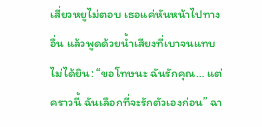เสี่ยวหยูไม่ตอบ เธอแค่หันหน้าไปทางอื่น แล้วพูดด้วยน้ำเสียงที่เบาจนแทบไม่ได้ยิน: “ขอโทษนะ ฉันรักคุณ… แต่คราวนี้ ฉันเลือกที่จะรักตัวเองก่อน” ฉา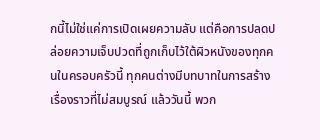กนี้ไม่ใช่แค่การเปิดเผยความลับ แต่คือการปลดปล่อยความเจ็บปวดที่ถูกเก็บไว้ใต้ผิวหนังของทุกคนในครอบครัวนี้ ทุกคนต่างมีบทบาทในการสร้างเรื่องราวที่ไม่สมบูรณ์ แล้ววันนี้ พวก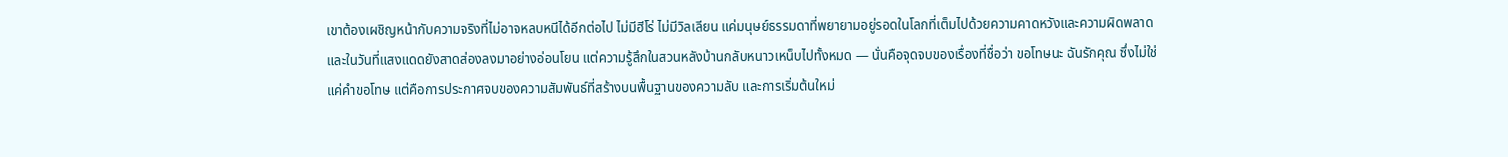เขาต้องเผชิญหน้ากับความจริงที่ไม่อาจหลบหนีได้อีกต่อไป ไม่มีฮีโร่ ไม่มีวิลเลียน แค่มนุษย์ธรรมดาที่พยายามอยู่รอดในโลกที่เต็มไปด้วยความคาดหวังและความผิดพลาด และในวันที่แสงแดดยังสาดส่องลงมาอย่างอ่อนโยน แต่ความรู้สึกในสวนหลังบ้านกลับหนาวเหน็บไปทั้งหมด — นั่นคือจุดจบของเรื่องที่ชื่อว่า ขอโทษนะ ฉันรักคุณ ซึ่งไม่ใช่แค่คำขอโทษ แต่คือการประกาศจบของความสัมพันธ์ที่สร้างบนพื้นฐานของความลับ และการเริ่มต้นใหม่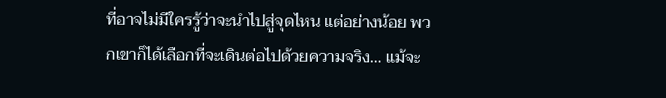ที่อาจไม่มีใครรู้ว่าจะนำไปสู่จุดไหน แต่อย่างน้อย พวกเขาก็ได้เลือกที่จะเดินต่อไปด้วยความจริง… แม้จะ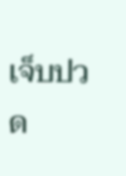เจ็บปวด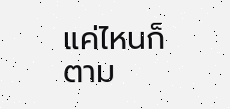แค่ไหนก็ตาม